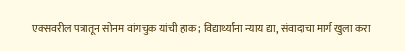एक्सवरील पत्रातून सोनम वांगचुक यांची हाक; विद्यार्थ्यांना न्याय द्या, संवादाचा मार्ग खुला करा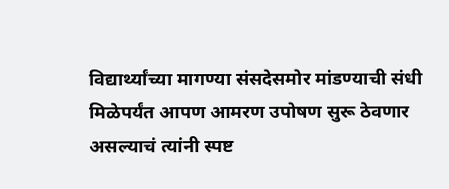विद्यार्थ्यांच्या मागण्या संसदेसमोर मांडण्याची संधी मिळेपर्यंत आपण आमरण उपोषण सुरू ठेवणार असल्याचं त्यांनी स्पष्ट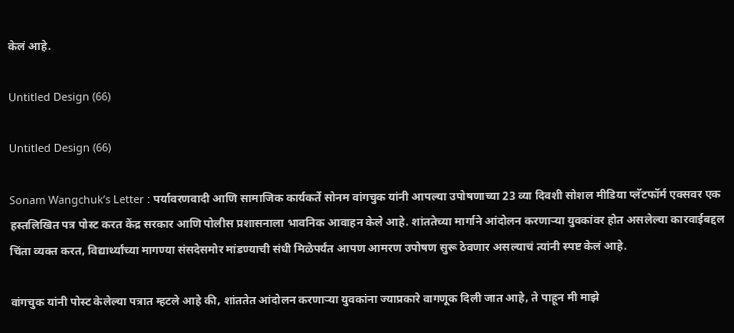केलं आहे.

Untitled Design (66)

Untitled Design (66)

Sonam Wangchuk’s Letter : पर्यावरणवादी आणि सामाजिक कार्यकर्ते सोनम वांगचुक यांनी आपल्या उपोषणाच्या 23 व्या दिवशी सोशल मीडिया प्लॅटफॉर्म एक्सवर एक हस्तलिखित पत्र पोस्ट करत केंद्र सरकार आणि पोलीस प्रशासनाला भावनिक आवाहन केले आहे. शांततेच्या मार्गाने आंदोलन करणाऱ्या युवकांवर होत असलेल्या कारवाईबद्दल चिंता व्यक्त करत, विद्यार्थ्यांच्या मागण्या संसदेसमोर मांडण्याची संधी मिळेपर्यंत आपण आमरण उपोषण सुरू ठेवणार असल्याचं त्यांनी स्पष्ट केलं आहे.

वांगचुक यांनी पोस्ट केलेल्या पत्रात म्हटले आहे की, शांततेत आंदोलन करणाऱ्या युवकांना ज्याप्रकारे वागणूक दिली जात आहे, ते पाहून मी माझे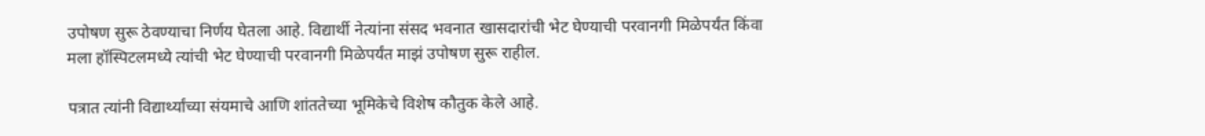उपोषण सुरू ठेवण्याचा निर्णय घेतला आहे. विद्यार्थी नेत्यांना संसद भवनात खासदारांची भेट घेण्याची परवानगी मिळेपर्यंत किंवा मला हॉस्पिटलमध्ये त्यांची भेट घेण्याची परवानगी मिळेपर्यंत माझं उपोषण सुरू राहील.

पत्रात त्यांनी विद्यार्थ्यांच्या संयमाचे आणि शांततेच्या भूमिकेचे विशेष कौतुक केले आहे.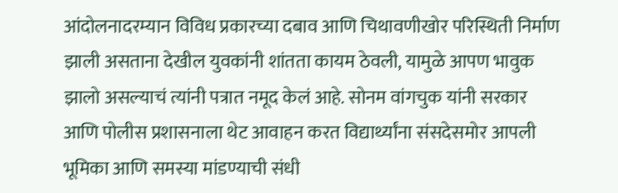आंदोलनादरम्यान विविध प्रकारच्या दबाव आणि चिथावणीखोर परिस्थिती निर्माण झाली असताना देखील युवकांनी शांतता कायम ठेवली, यामुळे आपण भावुक झालो असल्याचं त्यांनी पत्रात नमूद केलं आहे. सोनम वांगचुक यांनी सरकार आणि पोलीस प्रशासनाला थेट आवाहन करत विद्यार्थ्यांना संसदेसमोर आपली भूमिका आणि समस्या मांडण्याची संधी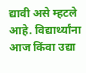द्यावी असे म्हटले आहे. विद्यार्थ्यांना आज किंवा उद्या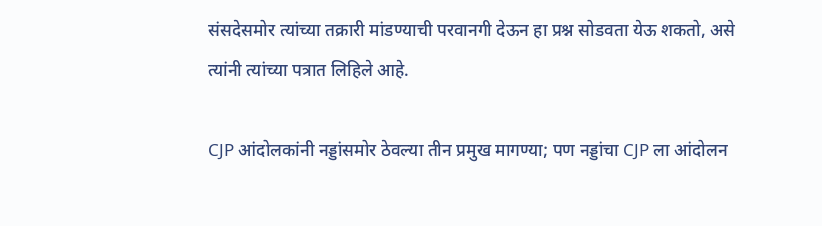संसदेसमोर त्यांच्या तक्रारी मांडण्याची परवानगी देऊन हा प्रश्न सोडवता येऊ शकतो, असे त्यांनी त्यांच्या पत्रात लिहिले आहे.

CJP आंदोलकांनी नड्डांसमोर ठेवल्या तीन प्रमुख मागण्या; पण नड्डांचा CJP ला आंदोलन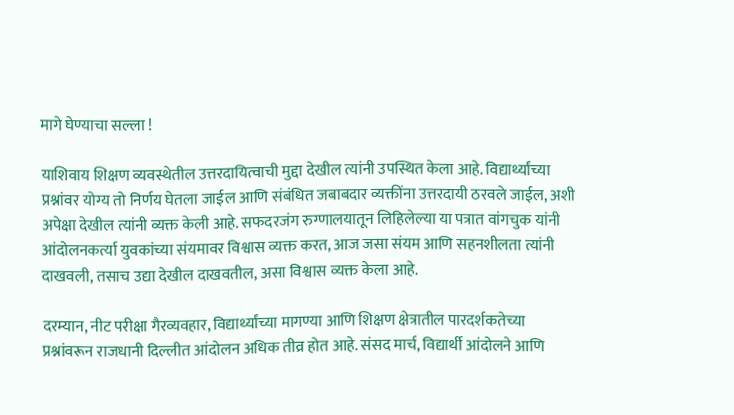मागे घेण्याचा सल्ला !

याशिवाय शिक्षण व्यवस्थेतील उत्तरदायित्वाची मुद्दा देखील त्यांनी उपस्थित केला आहे. विद्यार्थ्यांच्या प्रश्नांवर योग्य तो निर्णय घेतला जाईल आणि संबंधित जबाबदार व्यक्तींना उत्तरदायी ठरवले जाईल, अशी अपेक्षा देखील त्यांनी व्यक्त केली आहे. सफदरजंग रुग्णालयातून लिहिलेल्या या पत्रात वांगचुक यांनी आंदोलनकर्त्या युवकांच्या संयमावर विश्वास व्यक्त करत, आज जसा संयम आणि सहनशीलता त्यांनी दाखवली, तसाच उद्या देखील दाखवतील, असा विश्वास व्यक्त केला आहे.

दरम्यान, नीट परीक्षा गैरव्यवहार, विद्यार्थ्यांच्या मागण्या आणि शिक्षण क्षेत्रातील पारदर्शकतेच्या प्रश्नांवरून राजधानी दिल्लीत आंदोलन अधिक तीव्र होत आहे. संसद मार्च, विद्यार्थी आंदोलने आणि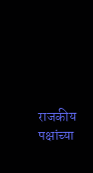राजकीय पक्षांच्या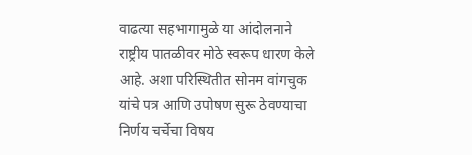वाढत्या सहभागामुळे या आंदोलनाने राष्ट्रीय पातळीवर मोठे स्वरूप धारण केले आहे. अशा परिस्थितीत सोनम वांगचुक यांचे पत्र आणि उपोषण सुरू ठेवण्याचा निर्णय चर्चेचा विषय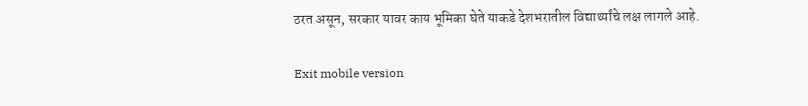ठरत असून, सरकार यावर काय भूमिका घेते याकडे देशभरातील विद्यार्थ्यांचे लक्ष लागले आहे.

Exit mobile version